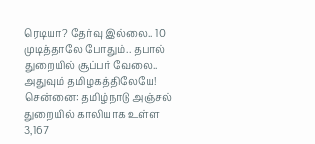ரெடியா? தேர்வு இல்லை.. 10 முடித்தாலே போதும்.. தபால் துறையில் சூப்பர் வேலை.. அதுவும் தமிழகத்திலேயே!
சென்னை: தமிழ்நாடு அஞ்சல் துறையில் காலியாக உள்ள 3,167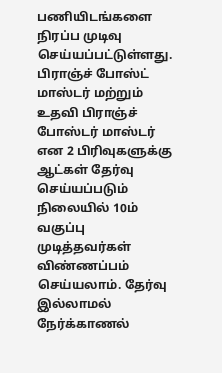பணியிடங்களை நிரப்ப முடிவு செய்யப்பட்டுள்ளது. பிராஞ்ச் போஸ்ட் மாஸ்டர் மற்றும் உதவி பிராஞ்ச் போஸ்டர் மாஸ்டர் என 2 பிரிவுகளுக்கு ஆட்கள் தேர்வு செய்யப்படும் நிலையில் 10ம் வகுப்பு முடித்தவர்கள் விண்ணப்பம் செய்யலாம். தேர்வு இல்லாமல் நேர்க்காணல்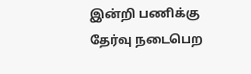இன்றி பணிக்கு தேர்வு நடைபெற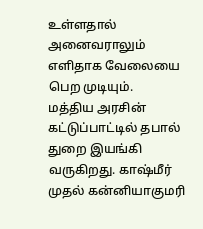உள்ளதால் அனைவராலும் எளிதாக வேலையை பெற முடியும்.
மத்திய அரசின் கட்டுப்பாட்டில் தபால் துறை இயங்கி வருகிறது. காஷ்மீர் முதல் கன்னியாகுமரி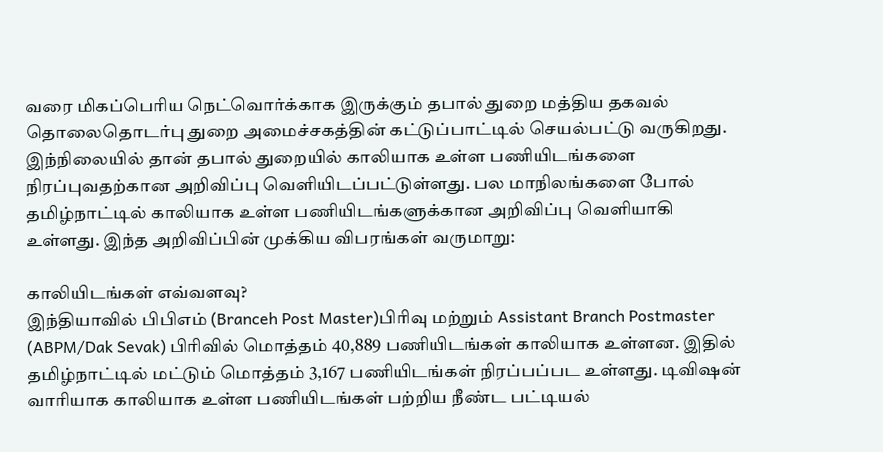வரை மிகப்பெரிய நெட்வொர்க்காக இருக்கும் தபால் துறை மத்திய தகவல் தொலைதொடர்பு துறை அமைச்சகத்தின் கட்டுப்பாட்டில் செயல்பட்டு வருகிறது.
இந்நிலையில் தான் தபால் துறையில் காலியாக உள்ள பணியிடங்களை நிரப்புவதற்கான அறிவிப்பு வெளியிடப்பட்டுள்ளது. பல மாநிலங்களை போல் தமிழ்நாட்டில் காலியாக உள்ள பணியிடங்களுக்கான அறிவிப்பு வெளியாகி உள்ளது. இந்த அறிவிப்பின் முக்கிய விபரங்கள் வருமாறு:

காலியிடங்கள் எவ்வளவு?
இந்தியாவில் பிபிஎம் (Branceh Post Master)பிரிவு மற்றும் Assistant Branch Postmaster (ABPM/Dak Sevak) பிரிவில் மொத்தம் 40,889 பணியிடங்கள் காலியாக உள்ளன. இதில் தமிழ்நாட்டில் மட்டும் மொத்தம் 3,167 பணியிடங்கள் நிரப்பப்பட உள்ளது. டிவிஷன் வாரியாக காலியாக உள்ள பணியிடங்கள் பற்றிய நீண்ட பட்டியல்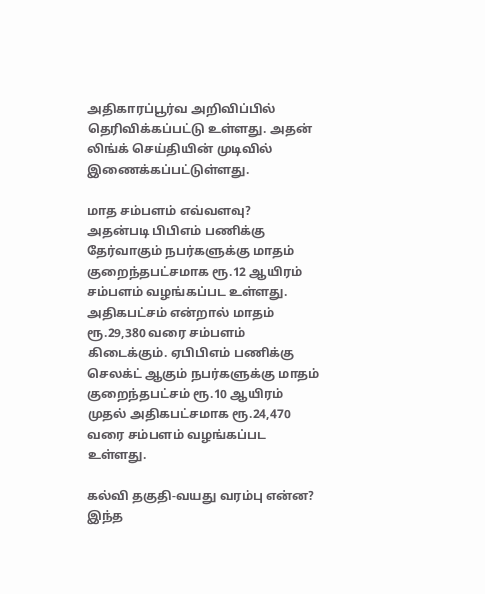அதிகாரப்பூர்வ அறிவிப்பில் தெரிவிக்கப்பட்டு உள்ளது. அதன் லிங்க் செய்தியின் முடிவில் இணைக்கப்பட்டுள்ளது.

மாத சம்பளம் எவ்வளவு?
அதன்படி பிபிஎம் பணிக்கு தேர்வாகும் நபர்களுக்கு மாதம் குறைந்தபட்சமாக ரூ.12 ஆயிரம் சம்பளம் வழங்கப்பட உள்ளது. அதிகபட்சம் என்றால் மாதம் ரூ.29,380 வரை சம்பளம் கிடைக்கும். ஏபிபிஎம் பணிக்கு செலக்ட் ஆகும் நபர்களுக்கு மாதம் குறைந்தபட்சம் ரூ.10 ஆயிரம் முதல் அதிகபட்சமாக ரூ.24,470 வரை சம்பளம் வழங்கப்பட உள்ளது.

கல்வி தகுதி-வயது வரம்பு என்ன?
இந்த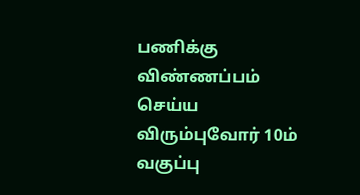பணிக்கு விண்ணப்பம் செய்ய விரும்புவோர் 10ம் வகுப்பு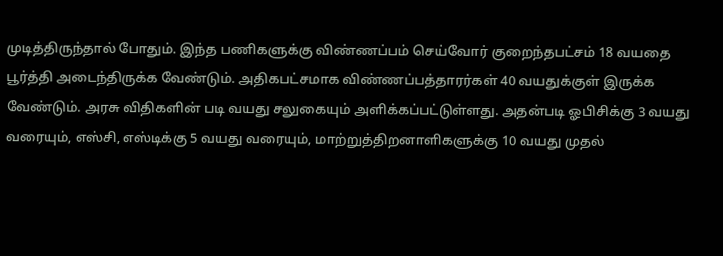முடித்திருந்தால் போதும். இந்த பணிகளுக்கு விண்ணப்பம் செய்வோர் குறைந்தபட்சம் 18 வயதை பூர்த்தி அடைந்திருக்க வேண்டும். அதிகபட்சமாக விண்ணப்பத்தாரர்கள் 40 வயதுக்குள் இருக்க வேண்டும். அரசு விதிகளின் படி வயது சலுகையும் அளிக்கப்பட்டுள்ளது. அதன்படி ஓபிசிக்கு 3 வயது வரையும், எஸ்சி, எஸ்டிக்கு 5 வயது வரையும், மாற்றுத்திறனாளிகளுக்கு 10 வயது முதல்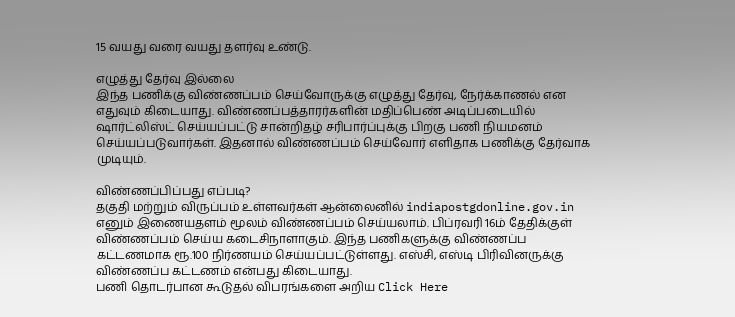15 வயது வரை வயது தளர்வு உண்டு.

எழுத்து தேர்வு இல்லை
இந்த பணிக்கு விண்ணப்பம் செய்வோருக்கு எழுத்து தேர்வு, நேர்க்காணல் என எதுவும் கிடையாது. விண்ணப்பத்தாரர்களின் மதிப்பெண் அடிப்படையில் ஷார்ட்லிஸ்ட் செய்யப்பட்டு சான்றிதழ் சரிபார்ப்புக்கு பிறகு பணி நியமனம் செய்யப்படுவார்கள். இதனால் விண்ணப்பம் செய்வோர் எளிதாக பணிக்கு தேர்வாக முடியும்.

விண்ணப்பிப்பது எப்படி?
தகுதி மற்றும் விருப்பம் உள்ளவர்கள் ஆன்லைனில் indiapostgdonline.gov.in எனும் இணையதளம் மூலம் விண்ணப்பம் செய்யலாம். பிப்ரவரி 16ம் தேதிக்குள் விண்ணப்பம் செய்ய கடைசிநாளாகும். இந்த பணிகளுக்கு விண்ணப்ப கட்டணமாக ரூ.100 நிர்ணயம் செய்யப்பட்டுள்ளது. எஸ்சி, எஸ்டி பிரிவினருக்கு விண்ணப்ப கட்டணம் என்பது கிடையாது.
பணி தொடர்பான கூடுதல் விபரங்களை அறிய Click Here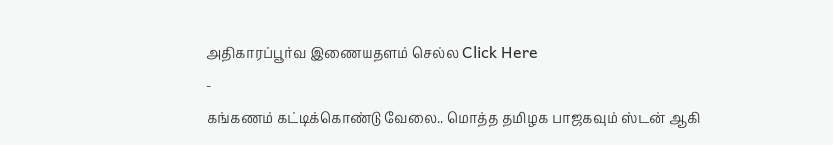அதிகாரப்பூர்வ இணையதளம் செல்ல Click Here
-
கங்கணம் கட்டிக்கொண்டு வேலை.. மொத்த தமிழக பாஜகவும் ஸ்டன் ஆகி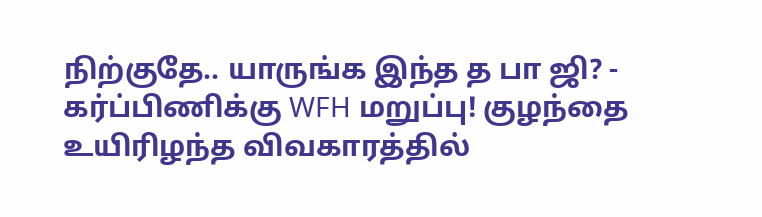நிற்குதே.. யாருங்க இந்த த பா ஜி? -
கர்ப்பிணிக்கு WFH மறுப்பு! குழந்தை உயிரிழந்த விவகாரத்தில்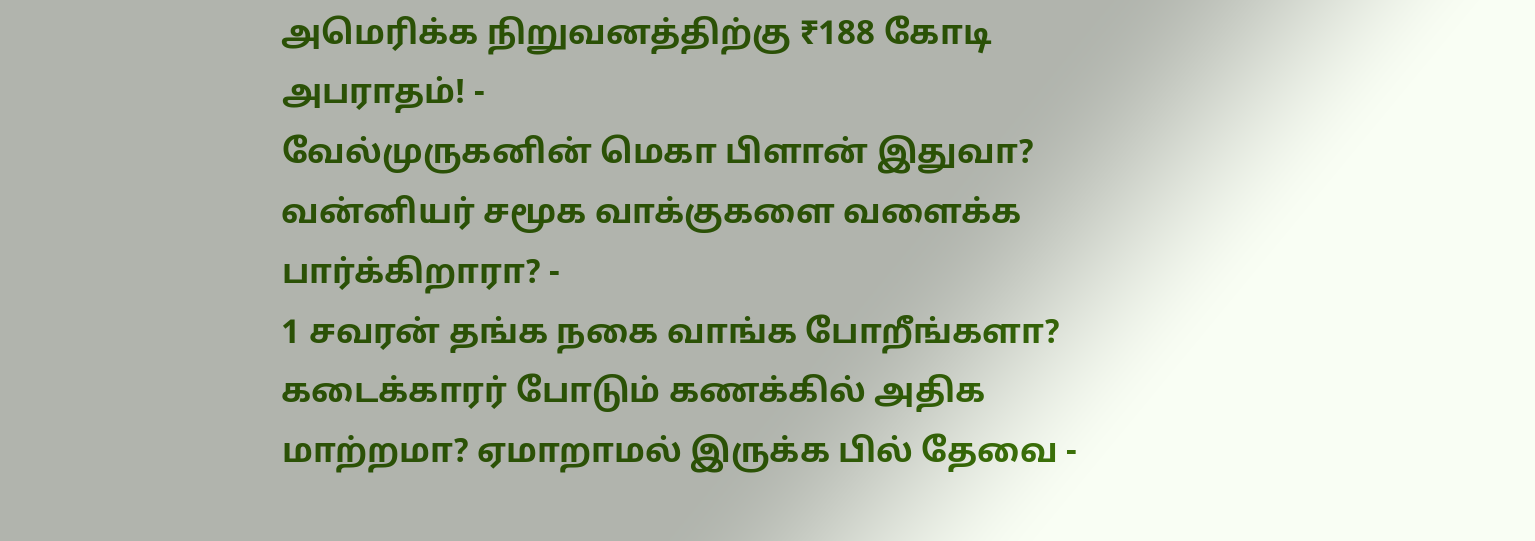அமெரிக்க நிறுவனத்திற்கு ₹188 கோடி அபராதம்! -
வேல்முருகனின் மெகா பிளான் இதுவா? வன்னியர் சமூக வாக்குகளை வளைக்க பார்க்கிறாரா? -
1 சவரன் தங்க நகை வாங்க போறீங்களா? கடைக்காரர் போடும் கணக்கில் அதிக மாற்றமா? ஏமாறாமல் இருக்க பில் தேவை -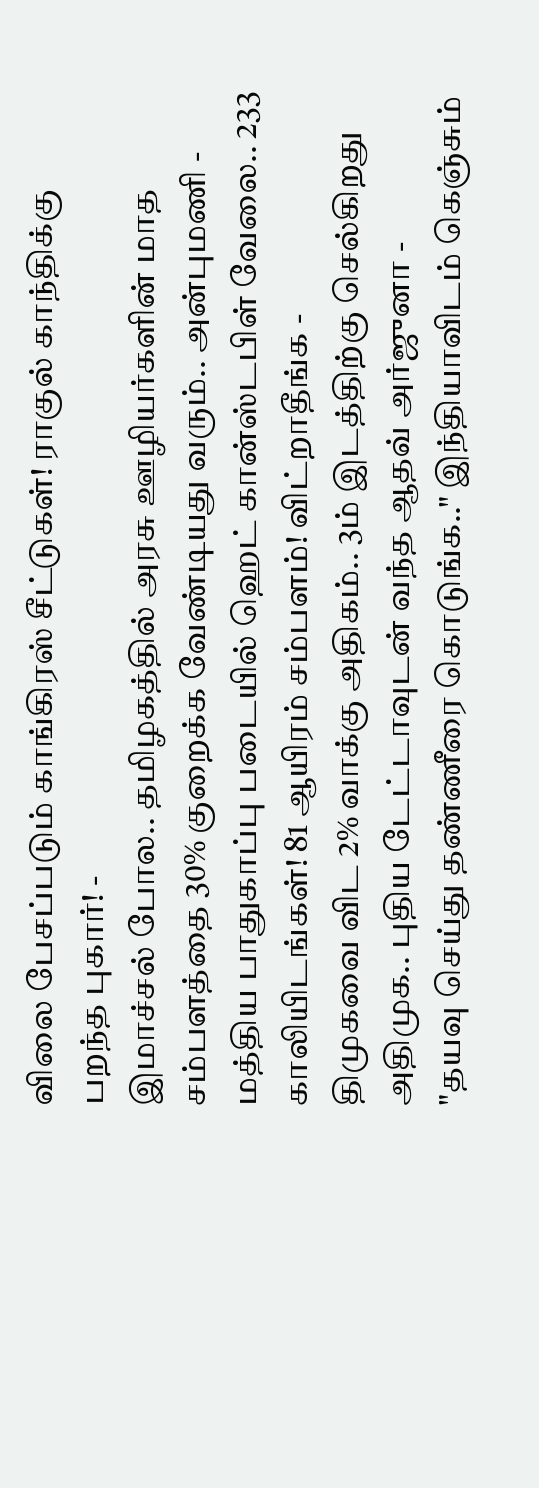விலை பேசப்படும் காங்கிரஸ் சீட்டுகள்! ராகுல் காந்திக்கு பறந்த புகார்! -
இமாச்சல் போல.. தமிழகத்தில் அரசு ஊழியர்களின் மாத சம்பளத்தை 30% குறைக்க வேண்டியது வரும்.. அன்புமணி -
மத்திய பாதுகாப்பு படையில் ஹெட் கான்ஸ்டபிள் வேலை.. 233 காலியிடங்கள்! 81 ஆயிரம் சம்பளம்! விட்றாதீங்க -
திமுகவை விட 2% வாக்கு அதிகம்.. 3ம் இடத்திற்கு செல்கிறது அதிமுக.. புதிய டேட்டாவுடன் வந்த ஆதவ் அர்ஜுனா -
"தயவு செய்து தண்ணீரை கொடுங்க.." இந்தியாவிடம் கெஞ்சும்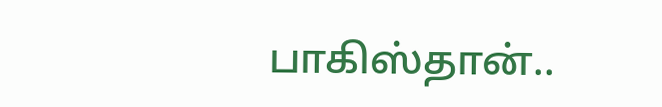பாகிஸ்தான்..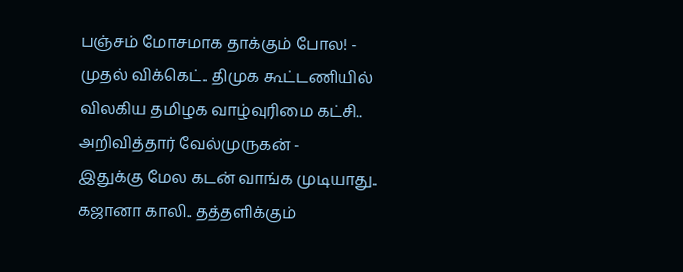பஞ்சம் மோசமாக தாக்கும் போல! -
முதல் விக்கெட்.. திமுக கூட்டணியில் விலகிய தமிழக வாழ்வுரிமை கட்சி.. அறிவித்தார் வேல்முருகன் -
இதுக்கு மேல கடன் வாங்க முடியாது.. கஜானா காலி.. தத்தளிக்கும்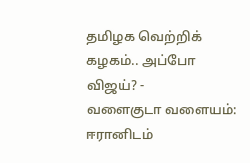தமிழக வெற்றிக் கழகம்.. அப்போ விஜய்? -
வளைகுடா வளையம்: ஈரானிடம்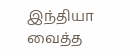இந்தியா வைத்த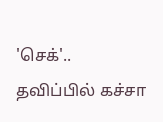'செக்'.. தவிப்பில் கச்சா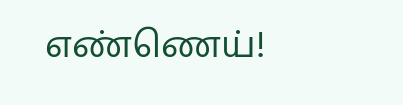எண்ணெய்!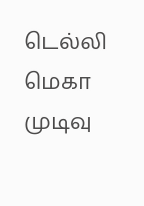டெல்லி மெகா முடிவு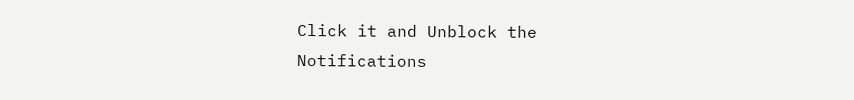Click it and Unblock the Notifications